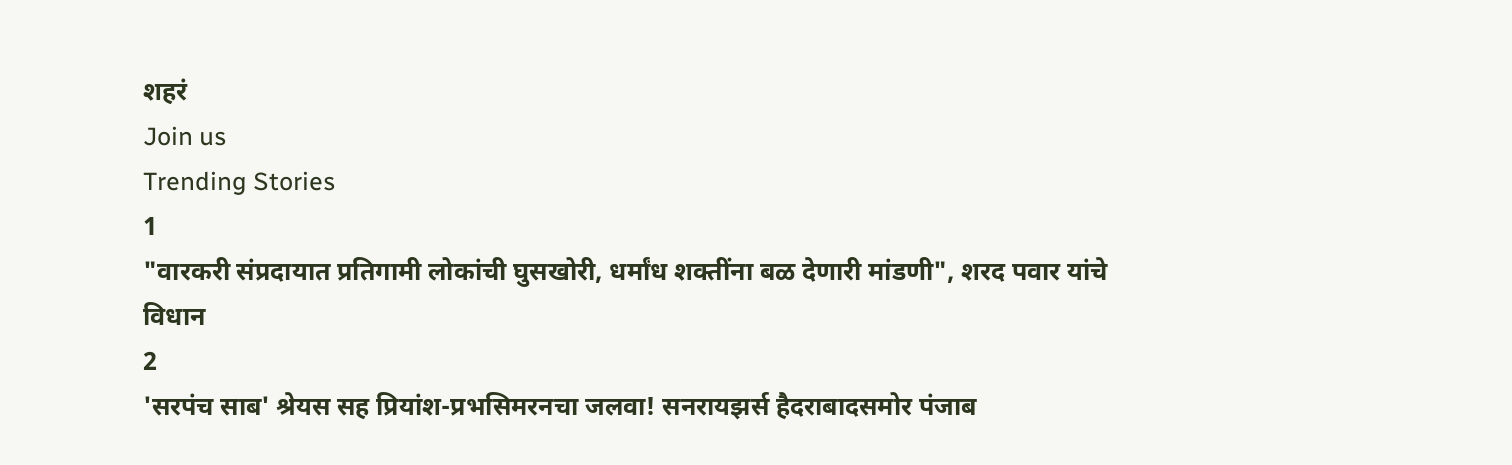शहरं
Join us
Trending Stories
1
"वारकरी संप्रदायात प्रतिगामी लोकांची घुसखोरी, धर्मांध शक्तींना बळ देणारी मांडणी", शरद पवार यांचे विधान
2
'सरपंच साब' श्रेयस सह प्रियांश-प्रभसिमरनचा जलवा! सनरायझर्स हैदराबादसमोर पंजाब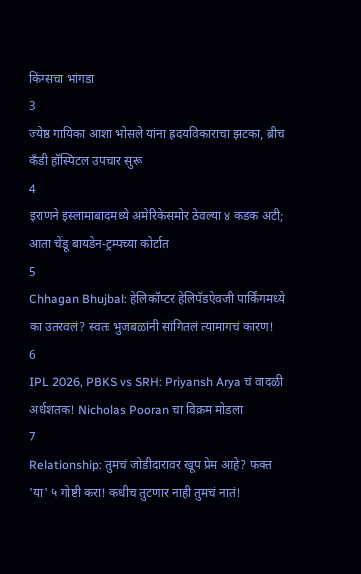किंग्सचा भांगडा
3
ज्येष्ठ गायिका आशा भोसले यांना ह्रदयविकाराचा झटका, ब्रीच कँडी हॉस्पिटल उपचार सुरू
4
इराणने इस्लामाबादमध्ये अमेरिकेसमोर ठेवल्या ४ कडक अटी; आता चेंडू बायडेन-ट्रम्पच्या कोर्टात
5
Chhagan Bhujbal: हेलिकॉप्टर हेलिपॅडऐवजी पार्किंगमध्ये का उतरवलं? स्वतः भुजबळांनी सांगितलं त्यामागचं कारण!
6
IPL 2026, PBKS vs SRH: Priyansh Arya चं वादळी अर्धशतक! Nicholas Pooran चा विक्रम मोडला
7
Relationship: तुमचं जोडीदारावर खूप प्रेम आहे? फक्त 'या' ५ गोष्टी करा! कधीच तुटणार नाही तुमचं नातं!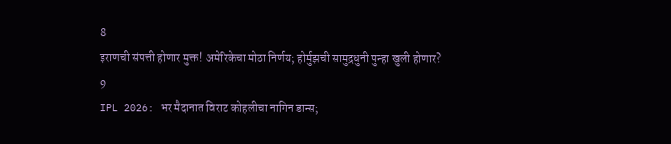8
इराणची संपत्ती होणार मुक्त! अमेरिकेचा मोठा निर्णय; होर्मुझची सामुद्रधुनी पुन्हा खुली होणार?
9
IPL 2026: भर मैदानात विराट कोहलीचा नागिन डान्स;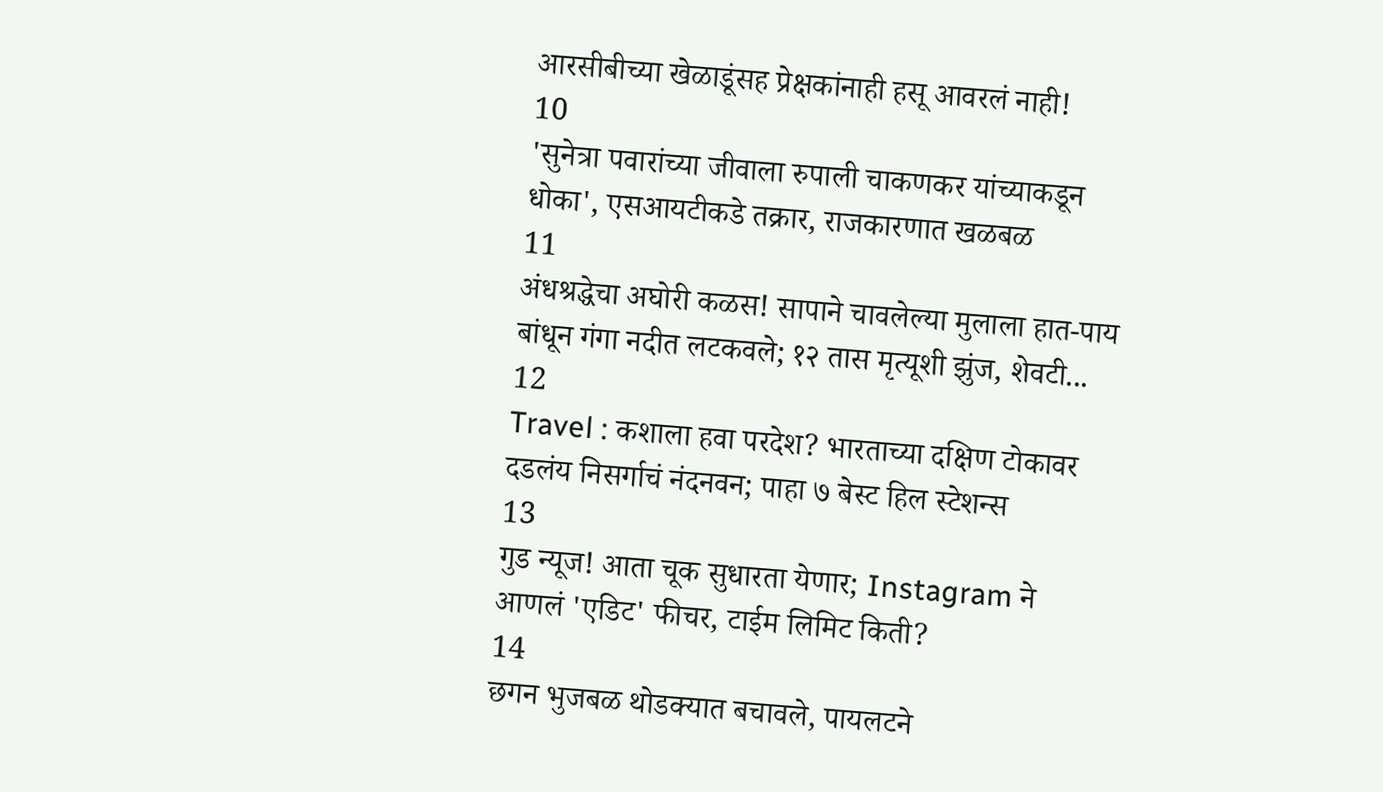आरसीबीच्या खेळाडूंसह प्रेक्षकांनाही हसू आवरलं नाही!
10
'सुनेत्रा पवारांच्या जीवाला रुपाली चाकणकर यांच्याकडून धोका', एसआयटीकडे तक्रार, राजकारणात खळबळ
11
अंधश्रद्धेचा अघोरी कळस! सापाने चावलेल्या मुलाला हात-पाय बांधून गंगा नदीत लटकवले; १२ तास मृत्यूशी झुंज, शेवटी...
12
Travel : कशाला हवा परदेश? भारताच्या दक्षिण टोकावर दडलंय निसर्गाचं नंदनवन; पाहा ७ बेस्ट हिल स्टेशन्स
13
गुड न्यूज! आता चूक सुधारता येणार; Instagram ने आणलं 'एडिट' फीचर, टाईम लिमिट किती?
14
छगन भुजबळ थोडक्यात बचावले, पायलटने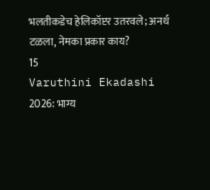भलतीकडेच हेलिकॉप्टर उतरवले; अनर्थ टळला, नेमका प्रकार काय?
15
Varuthini Ekadashi 2026: भाग्य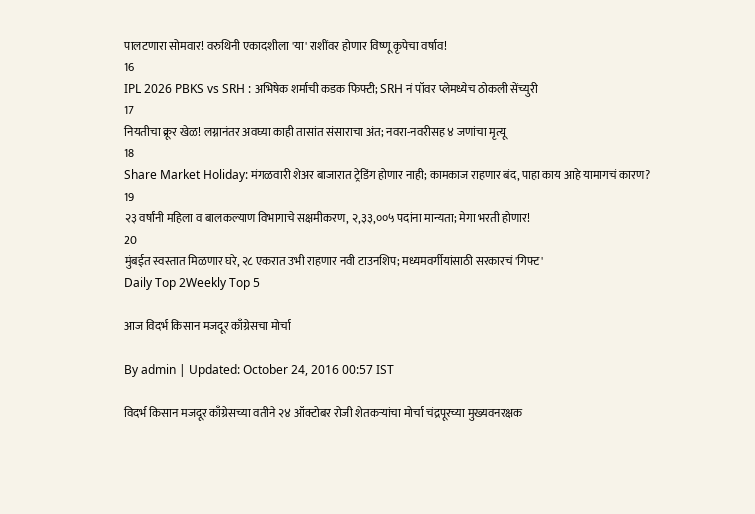पालटणारा सोमवार! वरुथिनी एकादशीला 'या' राशींवर होणार विष्णू कृपेचा वर्षाव!
16
IPL 2026 PBKS vs SRH : अभिषेक शर्माची कडक फिफ्टी; SRH नं पॉवर प्लेमध्येच ठोकली सेंच्युरी
17
नियतीचा क्रूर खेळ! लग्नानंतर अवघ्या काही तासांत संसाराचा अंत; नवरा-नवरीसह ४ जणांचा मृत्यू
18
Share Market Holiday: मंगळवारी शेअर बाजारात ट्रेडिंग होणार नाही; कामकाज राहणार बंद, पाहा काय आहे यामागचं कारण?
19
२३ वर्षांनी महिला व बालकल्याण विभागाचे सक्षमीकरण, २,३३,००५ पदांना मान्यता; मेगा भरती होणार!
20
मुंबईत स्वस्तात मिळणार घरे, २८ एकरात उभी राहणार नवी टाउनशिप; मध्यमवर्गीयांसाठी सरकारचं 'गिफ्ट'
Daily Top 2Weekly Top 5

आज विदर्भ किसान मजदूर काँग्रेसचा मोर्चा

By admin | Updated: October 24, 2016 00:57 IST

विदर्भ किसान मजदूर काँग्रेसच्या वतीने २४ ऑक्टोबर रोजी शेतकऱ्यांचा मोर्चा चंद्रपूरच्या मुख्यवनरक्षक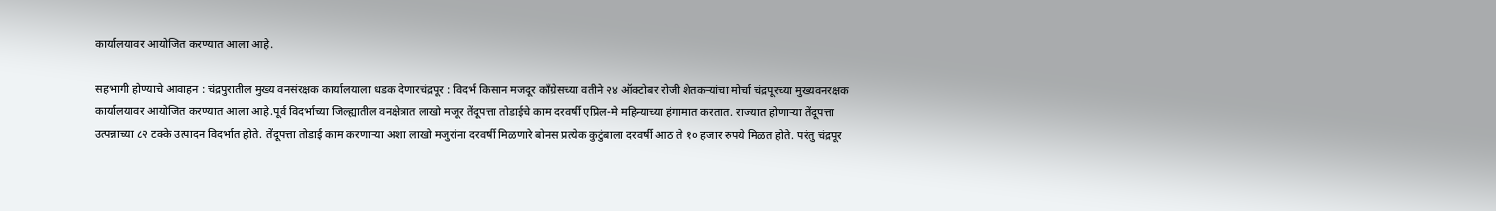कार्यालयावर आयोजित करण्यात आला आहे.

सहभागी होण्याचे आवाहन : चंद्रपुरातील मुख्य वनसंरक्षक कार्यालयाला धडक देणारचंद्रपूर : विदर्भ किसान मजदूर काँग्रेसच्या वतीने २४ ऑक्टोबर रोजी शेतकऱ्यांचा मोर्चा चंद्रपूरच्या मुख्यवनरक्षक कार्यालयावर आयोजित करण्यात आला आहे.पूर्व विदर्भाच्या जिल्ह्यातील वनक्षेत्रात लाखो मजूर तेंदूपत्ता तोडाईचे काम दरवर्षी एप्रिल-मे महिन्याच्या हंगामात करतात. राज्यात होणाऱ्या तेंदूपत्ता उत्पन्नाच्या ८२ टक्के उत्पादन विदर्भात होते. तेंदूपत्ता तोडाई काम करणाऱ्या अशा लाखो मजुरांना दरवर्षी मिळणारे बोनस प्रत्येक कुटुंबाला दरवर्षी आठ ते १० हजार रुपये मिळत होते. परंतु चंद्रपूर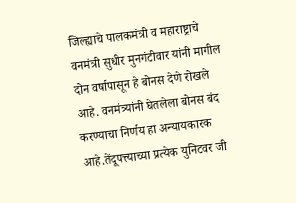जिल्ह्याचे पालकमंत्री व महाराष्ट्राचे वनमंत्री सुधीर मुनगंटीवार यांनी मागील दोन वर्षापासून हे बोनस देणे रोखले आहे. वनमंत्र्यांनी घेतलेला बोनस बंद करण्याचा निर्णय हा अन्यायकारक आहे.तेंदूपत्त्याच्या प्रत्येक युनिटवर जी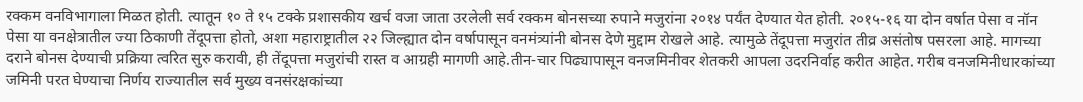रक्कम वनविभागाला मिळत होती. त्यातून १० ते १५ टक्के प्रशासकीय खर्च वजा जाता उरलेली सर्व रक्कम बोनसच्या रुपाने मजुरांना २०१४ पर्यंत देण्यात येत होती. २०१५-१६ या दोन वर्षात पेसा व नॉन पेसा या वनक्षेत्रातील ज्या ठिकाणी तेंदूपत्ता होतो, अशा महाराष्ट्रातील २२ जिल्ह्यात दोन वर्षापासून वनमंत्र्यांनी बोनस देणे मुद्दाम रोखले आहे. त्यामुळे तेंदूपत्ता मजुरांत तीव्र असंतोष पसरला आहे. मागच्या दराने बोनस देण्याची प्रक्रिया त्वरित सुरु करावी, ही तेंदूपत्ता मजुरांची रास्त व आग्रही मागणी आहे.तीन-चार पिढ्यापासून वनजमिनीवर शेतकरी आपला उदरनिर्वाह करीत आहेत. गरीब वनजमिनीधारकांच्या जमिनी परत घेण्याचा निर्णय राज्यातील सर्व मुख्य वनसंरक्षकांच्या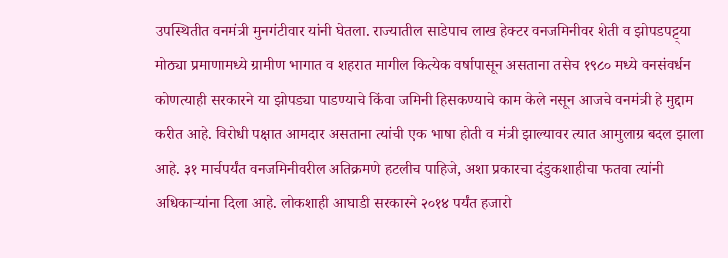उपस्थितीत वनमंत्री मुनगंटीवार यांनी घेतला. राज्यातील साडेपाच लाख हेक्टर वनजमिनीवर शेती व झोपडपट्ट्या मोठ्या प्रमाणामध्ये ग्रामीण भागात व शहरात मागील कित्येक वर्षापासून असताना तसेच १९८० मध्ये वनसंवर्धन कोणत्याही सरकारने या झोपड्या पाडण्याचे किंवा जमिनी हिसकण्याचे काम केले नसून आजचे वनमंत्री हे मुद्दाम करीत आहे. विरोधी पक्षात आमदार असताना त्यांची एक भाषा होती व मंत्री झाल्यावर त्यात आमुलाग्र बदल झाला आहे. ३१ मार्चपर्यंत वनजमिनीवरील अतिक्रमणे हटलीच पाहिजे, अशा प्रकारचा दंडुकशाहीचा फतवा त्यांनी अधिकाऱ्यांना दिला आहे. लोकशाही आघाडी सरकारने २०१४ पर्यंत हजारो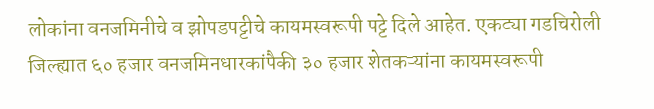लोकांना वनजमिनीचे व झोपडपट्टीचे कायमस्वरूपी पट्टे दिले आहेत. एकट्या गडचिरोली जिल्ह्यात ६० हजार वनजमिनधारकांपैकी ३० हजार शेतकऱ्यांना कायमस्वरूपी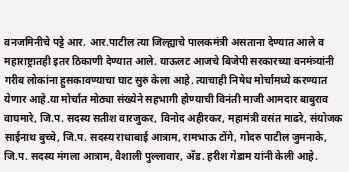वनजमिनीचे पट्टे आर. आर.पाटील त्या जिल्ह्याचे पालकमंत्री असताना देण्यात आले व महाराष्ट्रातही इतर ठिकाणी देण्यात आले. याऊलट आजचे बिजेपी सरकारच्या वनमंत्र्यांनी गरीब लोकांना हुसकावण्याचा घाट सुरु केला आहे. त्याचाही निषेध मोर्चामध्ये करण्यात येणार आहे.या मोर्चात मोठ्या संख्येने सहभागी होण्याची विनंती माजी आमदार बाबुराव वाघमारे, जि.प. सदस्य सतीश वारजुकर, विनोद अहीरकर, महामंत्री वसंत माढरे, संयोजक साईनाथ बुच्चे, जि.प. सदस्य राधाबाई आत्राम, रामभाऊ टोंगे, गोदरु पाटील जुमनाके, जि.प. सदस्य मंगला आत्राम, वैशाली पुल्लावार, अ‍ॅड. हरीश गेडाम यांनी केली आहे.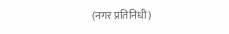(नगर प्रतिनिधी)